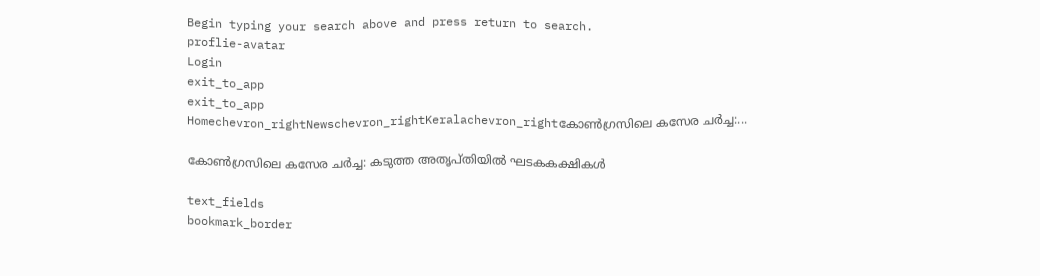Begin typing your search above and press return to search.
proflie-avatar
Login
exit_to_app
exit_to_app
Homechevron_rightNewschevron_rightKeralachevron_rightകോൺഗ്രസിലെ കസേര ചർച്ച:...

കോൺഗ്രസിലെ കസേര ചർച്ച: കടുത്ത അതൃപ്തിയിൽ ഘടകകക്ഷികൾ

text_fields
bookmark_border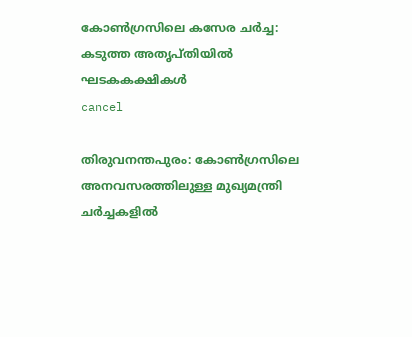കോൺഗ്രസിലെ കസേര ചർച്ച: കടുത്ത അതൃപ്തിയിൽ ഘടകകക്ഷികൾ
cancel

തിരുവനന്തപുരം: കോൺഗ്രസിലെ അനവസരത്തിലുള്ള മുഖ്യമന്ത്രി ചർച്ചകളിൽ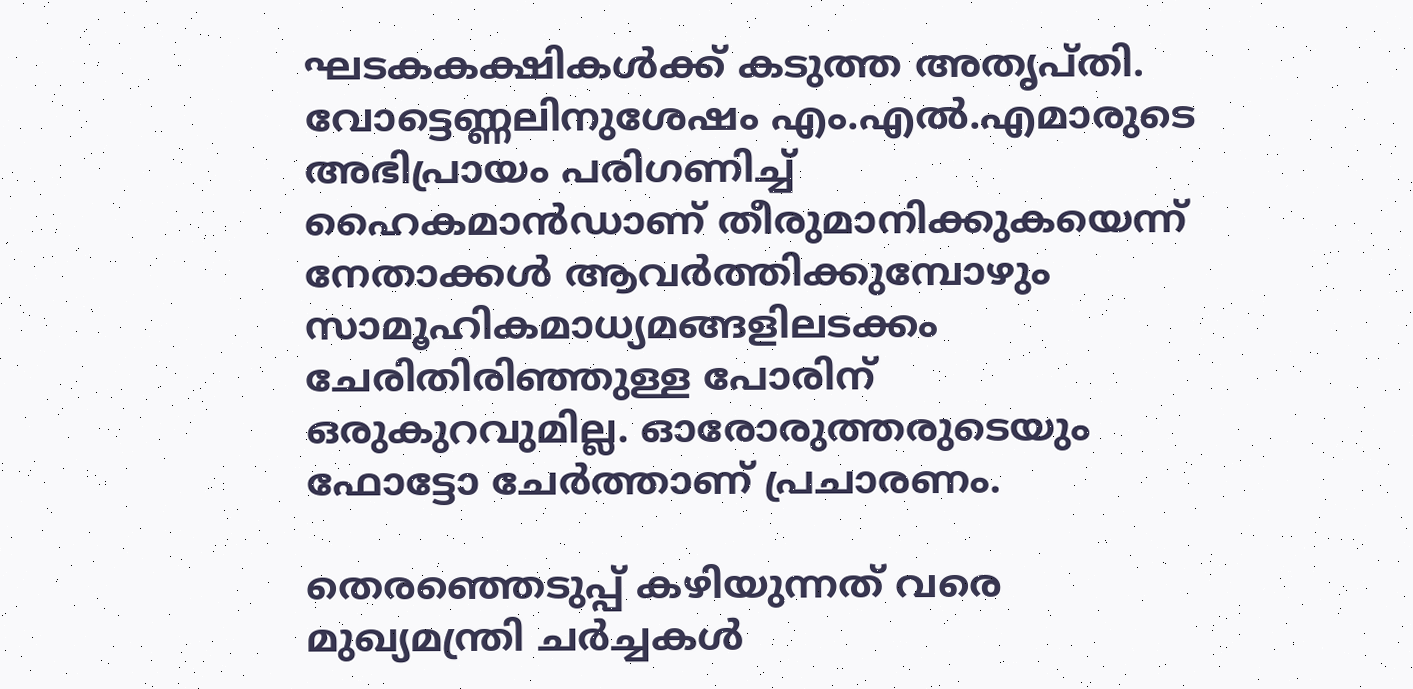ഘടകകക്ഷികൾക്ക് കടുത്ത അതൃപ്തി. വോട്ടെണ്ണലിനുശേഷം എം.എൽ.എമാരുടെ അഭിപ്രായം പരിഗണിച്ച് ഹൈകമാൻഡാണ് തീരുമാനിക്കുകയെന്ന് നേതാക്കൾ ആവർത്തിക്കുമ്പോഴും സാമൂഹികമാധ്യമങ്ങളിലടക്കം ചേരിതിരിഞ്ഞുള്ള പോരിന് ഒരുകുറവുമില്ല. ഓരോരുത്തരുടെയും ഫോട്ടോ ചേർത്താണ് പ്രചാരണം.

തെരഞ്ഞെടുപ്പ് കഴിയുന്നത് വരെ മുഖ്യമന്ത്രി ചർച്ചകൾ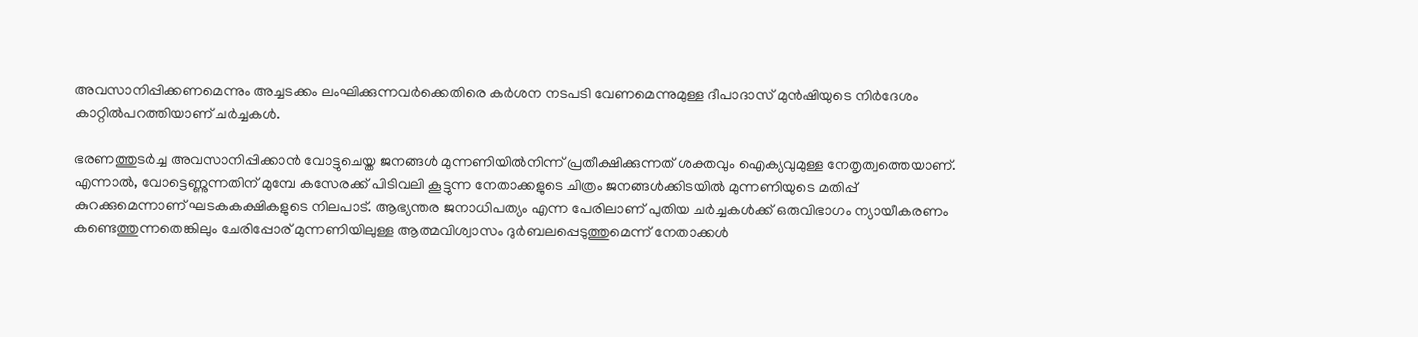അവസാനിപ്പിക്കണമെന്നും അച്ചടക്കം ലംഘിക്കുന്നവർക്കെതിരെ കർശന നടപടി വേണമെന്നുമുള്ള ദീപാദാസ് മുൻഷിയുടെ നിർദേശം കാറ്റിൽപറത്തിയാണ് ചർച്ചകൾ.

ഭരണത്തുടർച്ച അവസാനിപ്പിക്കാൻ വോട്ടുചെയ്ത ജനങ്ങൾ മുന്നണിയിൽനിന്ന് പ്രതീക്ഷിക്കുന്നത് ശക്തവും ഐക്യവുമുള്ള നേതൃത്വത്തെയാണ്. എന്നാൽ, വോട്ടെണ്ണുന്നതിന് മുമ്പേ കസേരക്ക് പിടിവലി കൂട്ടുന്ന നേതാക്കളുടെ ചിത്രം ജനങ്ങൾക്കിടയിൽ മുന്നണിയുടെ മതിപ്പ് കുറക്കുമെന്നാണ് ഘടകകക്ഷികളുടെ നിലപാട്. ആഭ്യന്തര ജനാധിപത്യം എന്ന പേരിലാണ് പുതിയ ചർച്ചകൾക്ക് ഒരുവിഭാഗം ന്യായീകരണം കണ്ടെത്തുന്നതെങ്കിലും ചേരിപ്പോര് മുന്നണിയിലുള്ള ആത്മവിശ്വാസം ദുർബലപ്പെടുത്തുമെന്ന് നേതാക്കൾ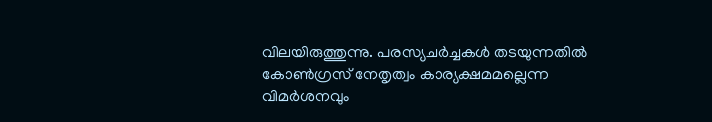വിലയിരുത്തുന്നു. പരസ്യചർച്ചകൾ തടയുന്നതിൽ കോൺഗ്രസ് നേതൃത്വം കാര്യക്ഷമമല്ലെന്ന വിമർശനവും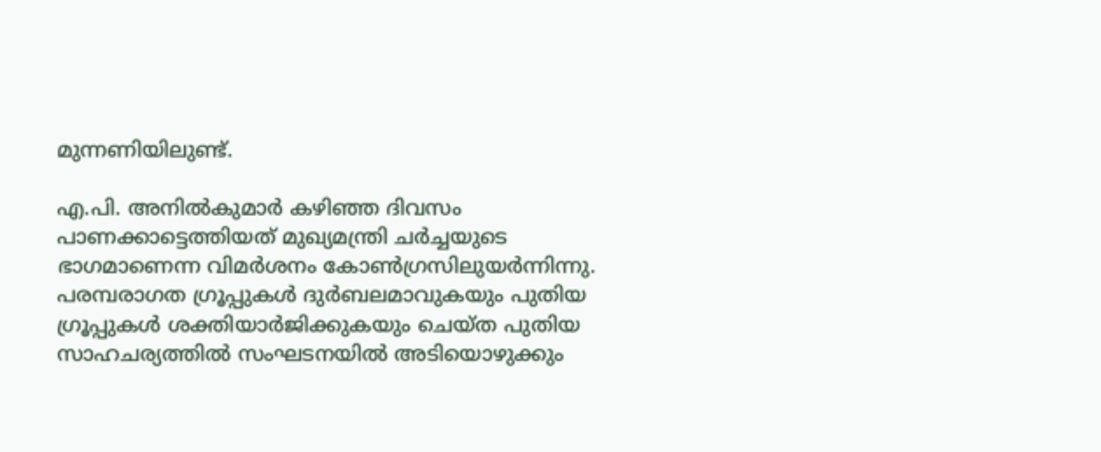മുന്നണിയിലുണ്ട്.

എ.പി. അനിൽകുമാർ കഴിഞ്ഞ ദിവസം പാണക്കാട്ടെത്തിയത് മുഖ്യമന്ത്രി ചർച്ചയുടെ ഭാഗമാണെന്ന വിമർശനം കോൺഗ്രസിലുയർന്നിന്നു. പരമ്പരാഗത ഗ്രൂപ്പുകൾ ദുർബലമാവുകയും പുതിയ ഗ്രൂപ്പുകൾ ശക്തിയാർജിക്കുകയും ചെയ്ത പുതിയ സാഹചര്യത്തിൽ സംഘടനയിൽ അടിയൊഴുക്കും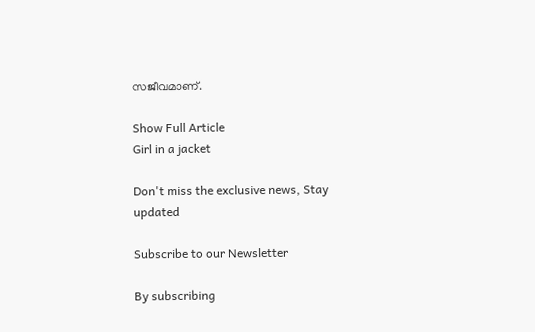സജീവമാണ്.

Show Full Article
Girl in a jacket

Don't miss the exclusive news, Stay updated

Subscribe to our Newsletter

By subscribing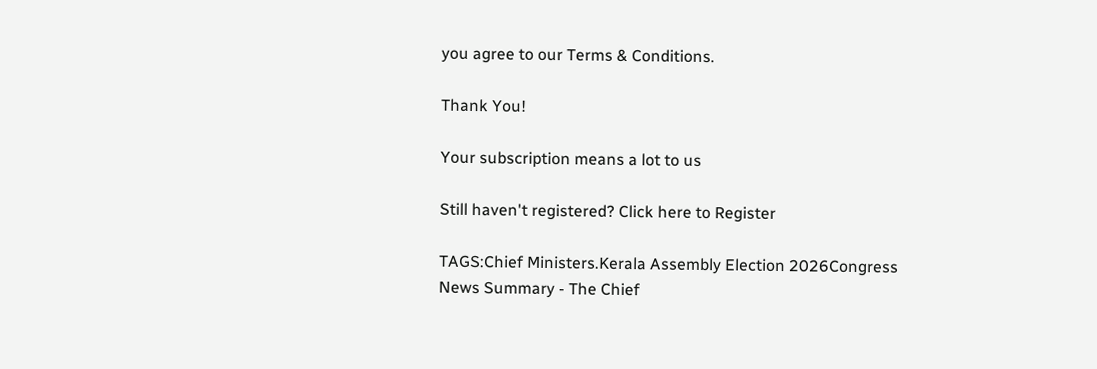you agree to our Terms & Conditions.

Thank You!

Your subscription means a lot to us

Still haven't registered? Click here to Register

TAGS:Chief Ministers.Kerala Assembly Election 2026Congress
News Summary - The Chief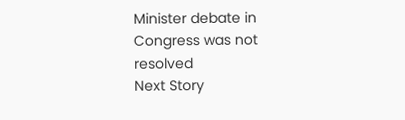Minister debate in Congress was not resolved
Next Story